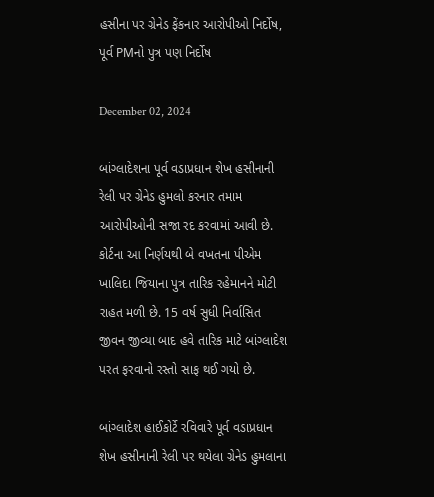હસીના પર ગ્રેનેડ ફેંકનાર આરોપીઓ નિર્દોષ, પૂર્વ PMનો પુત્ર પણ નિર્દોષ

December 02, 2024

બાંગ્લાદેશના પૂર્વ વડાપ્રધાન શેખ હસીનાની રેલી પર ગ્રેનેડ હુમલો કરનાર તમામ આરોપીઓની સજા રદ કરવામાં આવી છે. કોર્ટના આ નિર્ણયથી બે વખતના પીએમ ખાલિદા જિયાના પુત્ર તારિક રહેમાનને મોટી રાહત મળી છે. 15 વર્ષ સુધી નિર્વાસિત જીવન જીવ્યા બાદ હવે તારિક માટે બાંગ્લાદેશ પરત ફરવાનો રસ્તો સાફ થઈ ગયો છે.

બાંગ્લાદેશ હાઈકોર્ટે રવિવારે પૂર્વ વડાપ્રધાન શેખ હસીનાની રેલી પર થયેલા ગ્રેનેડ હુમલાના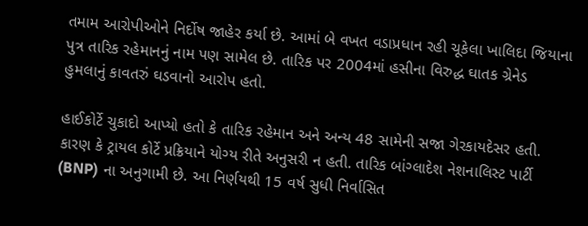તમામ આરોપીઓને નિર્દોષ જાહેર કર્યા છે. આમાં બે વખત વડાપ્રધાન રહી ચૂકેલા ખાલિદા જિયાના પુત્ર તારિક રહેમાનનું નામ પણ સામેલ છે. તારિક પર 2004માં હસીના વિરુદ્ધ ઘાતક ગ્રેનેડ હુમલાનું કાવતરું ઘડવાનો આરોપ હતો.

હાઈકોર્ટે ચુકાદો આપ્યો હતો કે તારિક રહેમાન અને અન્ય 48 સામેની સજા ગેરકાયદેસર હતી. કારણ કે ટ્રાયલ કોર્ટે પ્રક્રિયાને યોગ્ય રીતે અનુસરી ન હતી. તારિક બાંગ્લાદેશ નેશનાલિસ્ટ પાર્ટી (BNP) ના અનુગામી છે. આ નિર્ણયથી 15 વર્ષ સુધી નિર્વાસિત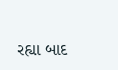રહ્યા બાદ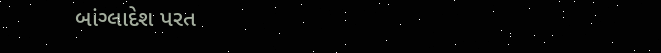બાંગ્લાદેશ પરત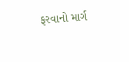ફરવાનો માર્ગ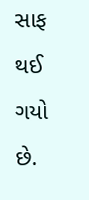સાફ થઈ ગયો છે.